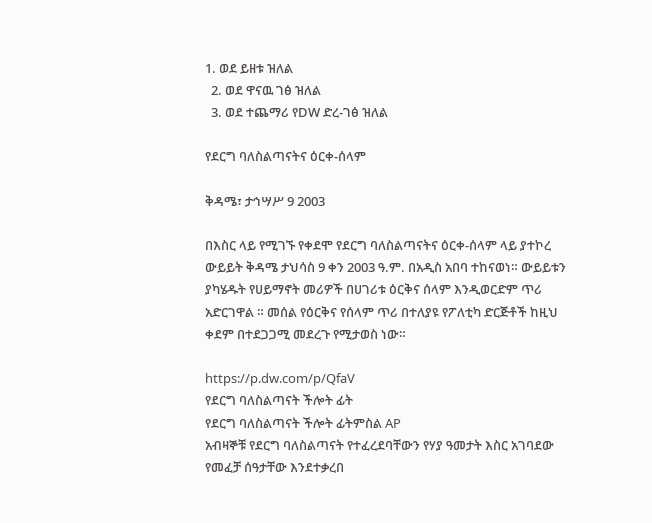1. ወደ ይዘቱ ዝለል
  2. ወደ ዋናዉ ገፅ ዝለል
  3. ወደ ተጨማሪ የDW ድረ-ገፅ ዝለል

የደርግ ባለስልጣናትና ዕርቀ-ሰላም

ቅዳሜ፣ ታኅሣሥ 9 2003

በእስር ላይ የሚገኙ የቀደሞ የደርግ ባለስልጣናትና ዕርቀ-ሰላም ላይ ያተኮረ ውይይት ቅዳሜ ታህሳስ 9 ቀን 2003 ዓ.ም. በአዲስ አበባ ተከናወነ። ውይይቱን ያካሄዱት የሀይማኖት መሪዎች በሀገሪቱ ዕርቅና ሰላም እንዲወርድም ጥሪ አድርገዋል ። መሰል የዕርቅና የሰላም ጥሪ በተለያዩ የፖለቲካ ድርጅቶች ከዚህ ቀደም በተደጋጋሚ መደረጉ የሚታወስ ነው።

https://p.dw.com/p/QfaV
የደርግ ባለስልጣናት ችሎት ፊት
የደርግ ባለስልጣናት ችሎት ፊትምስል AP
አብዛኞቹ የደርግ ባለስልጣናት የተፈረደባቸውን የሃያ ዓመታት እስር አገባደው የመፈቻ ሰዓታቸው እንደተቃረበ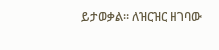ይታወቃል። ለዝርዝር ዘገባው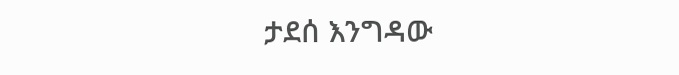ታደሰ እንግዳው